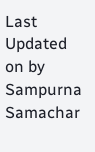Last Updated on by Sampurna Samachar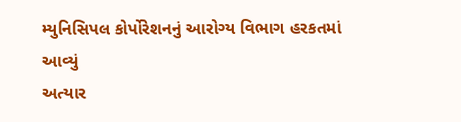મ્યુનિસિપલ કોર્પોરેશનનું આરોગ્ય વિભાગ હરકતમાં આવ્યું
અત્યાર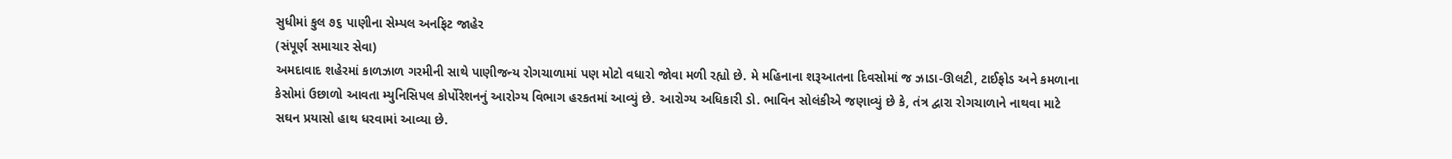સુધીમાં કુલ ૭૬ પાણીના સેમ્પલ અનફિટ જાહેર
(સંપૂર્ણ સમાચાર સેવા)
અમદાવાદ શહેરમાં કાળઝાળ ગરમીની સાથે પાણીજન્ય રોગચાળામાં પણ મોટો વધારો જોવા મળી રહ્યો છે. મે મહિનાના શરૂઆતના દિવસોમાં જ ઝાડા-ઊલટી, ટાઈફોડ અને કમળાના કેસોમાં ઉછાળો આવતા મ્યુનિસિપલ કોર્પોરેશનનું આરોગ્ય વિભાગ હરકતમાં આવ્યું છે. આરોગ્ય અધિકારી ડો. ભાવિન સોલંકીએ જણાવ્યું છે કે, તંત્ર દ્વારા રોગચાળાને નાથવા માટે સઘન પ્રયાસો હાથ ધરવામાં આવ્યા છે.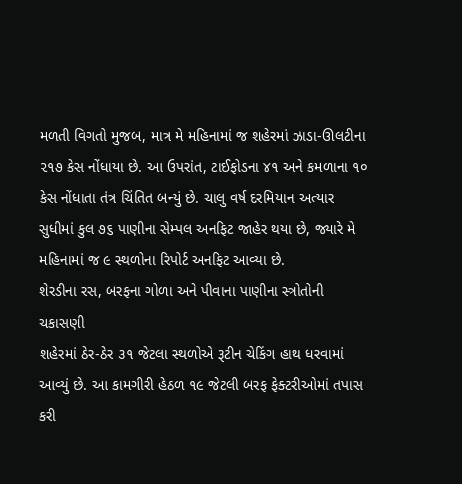મળતી વિગતો મુજબ, માત્ર મે મહિનામાં જ શહેરમાં ઝાડા-ઊલટીના ૨૧૭ કેસ નોંધાયા છે. આ ઉપરાંત, ટાઈફોડના ૪૧ અને કમળાના ૧૦ કેસ નોંધાતા તંત્ર ચિંતિત બન્યું છે. ચાલુ વર્ષ દરમિયાન અત્યાર સુધીમાં કુલ ૭૬ પાણીના સેમ્પલ અનફિટ જાહેર થયા છે, જ્યારે મે મહિનામાં જ ૯ સ્થળોના રિપોર્ટ અનફિટ આવ્યા છે.
શેરડીના રસ, બરફના ગોળા અને પીવાના પાણીના સ્ત્રોતોની ચકાસણી
શહેરમાં ઠેર-ઠેર ૩૧ જેટલા સ્થળોએ રૂટીન ચેકિંગ હાથ ધરવામાં આવ્યું છે. આ કામગીરી હેઠળ ૧૯ જેટલી બરફ ફેક્ટરીઓમાં તપાસ કરી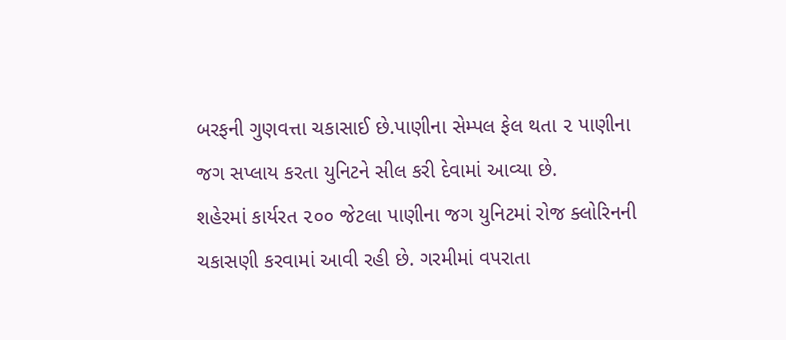બરફની ગુણવત્તા ચકાસાઈ છે.પાણીના સેમ્પલ ફેલ થતા ૨ પાણીના જગ સપ્લાય કરતા યુનિટને સીલ કરી દેવામાં આવ્યા છે.
શહેરમાં કાર્યરત ૨૦૦ જેટલા પાણીના જગ યુનિટમાં રોજ ક્લોરિનની ચકાસણી કરવામાં આવી રહી છે. ગરમીમાં વપરાતા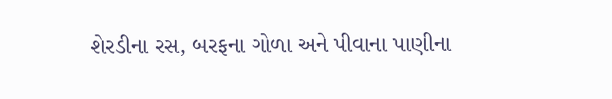શેરડીના રસ, બરફના ગોળા અને પીવાના પાણીના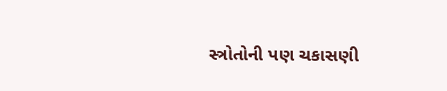સ્ત્રોતોની પણ ચકાસણી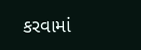કરવામાં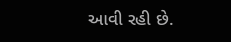આવી રહી છે.